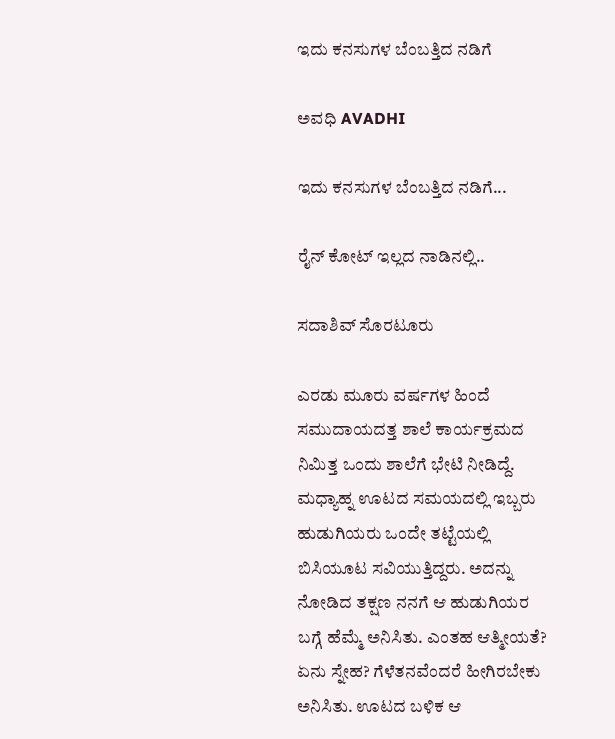ಇದು ಕನಸುಗಳ ಬೆಂಬತ್ತಿದ ನಡಿಗೆ‍

ಅವಧಿ AVADHI

ಇದು ಕನಸುಗಳ ಬೆಂಬತ್ತಿದ ನಡಿಗೆ...

ರೈನ್ ಕೋಟ್ ಇಲ್ಲದ ನಾಡಿನಲ್ಲಿ..

ಸದಾಶಿವ್ ಸೊರಟೂರು

ಎರಡು ಮೂರು ವರ್ಷಗಳ ಹಿಂದೆ ಸಮುದಾಯದತ್ತ ಶಾಲೆ ಕಾರ್ಯಕ್ರಮದ ನಿಮಿತ್ತ ಒಂದು ಶಾಲೆಗೆ ಭೇಟಿ ನೀಡಿದ್ದೆ. ಮಧ್ಯಾಹ್ನ ಊಟದ ಸಮಯದಲ್ಲಿ ಇಬ್ಬರು ಹುಡುಗಿಯರು ಒಂದೇ ತಟ್ಟೆಯಲ್ಲಿ‌ ಬಿಸಿಯೂಟ ಸವಿಯುತ್ತಿದ್ದರು. ಅದನ್ನು ನೋಡಿದ ತಕ್ಷಣ ನನಗೆ ಆ ಹುಡುಗಿಯರ ಬಗ್ಗೆ ಹೆಮ್ಮೆ ಅನಿಸಿತು. ಎಂತಹ ಆತ್ಮೀಯತೆ? ಏನು ಸ್ನೇಹ? ಗೆಳೆತನವೆಂದರೆ ಹೀಗಿರಬೇಕು ಅನಿಸಿತು. ಊಟದ ಬಳಿಕ ಆ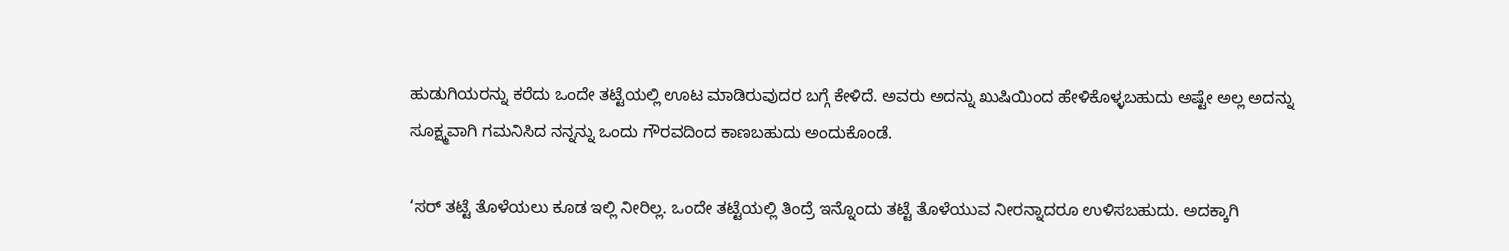ಹುಡುಗಿಯರನ್ನು ಕರೆದು ಒಂದೇ ತಟ್ಟೆಯಲ್ಲಿ ಊಟ ಮಾಡಿರುವುದರ ಬಗ್ಗೆ ಕೇಳಿದೆ. ಅವರು ಅದನ್ನು ಖುಷಿಯಿಂದ ಹೇಳಿಕೊಳ್ಳಬಹುದು ಅಷ್ಟೇ ಅಲ್ಲ ಅದನ್ನು ಸೂಕ್ಷ್ಮವಾಗಿ ಗಮನಿಸಿದ ನನ್ನನ್ನು ಒಂದು ಗೌರವದಿಂದ ಕಾಣಬಹುದು ಅಂದುಕೊಂಡೆ.

‘ಸರ್ ತಟ್ಟೆ ತೊಳೆಯಲು ಕೂಡ ಇಲ್ಲಿ ನೀರಿಲ್ಲ. ಒಂದೇ ತಟ್ಟೆಯಲ್ಲಿ ತಿಂದ್ರೆ ಇನ್ನೊಂದು ತಟ್ಟೆ ತೊಳೆಯುವ ನೀರನ್ನಾದರೂ ಉಳಿಸಬಹುದು. ಅದಕ್ಕಾಗಿ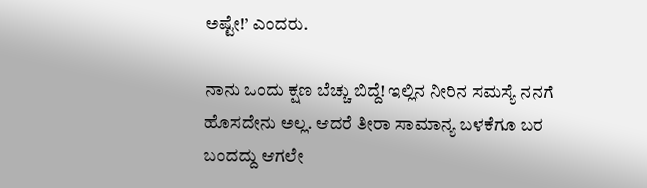ಅಷ್ಟೇ!’ ಎಂದರು.

ನಾನು ಒಂದು ಕ್ಷಣ ಬೆಚ್ಚು ಬಿದ್ದೆ! ಇಲ್ಲಿನ ನೀರಿನ ಸಮಸ್ಯೆ ನನಗೆ ಹೊಸದೇನು ಅಲ್ಲ. ಆದರೆ ತೀರಾ ಸಾಮಾನ್ಯ ಬಳಕೆಗೂ ಬರ ಬಂದದ್ದು ಆಗಲೇ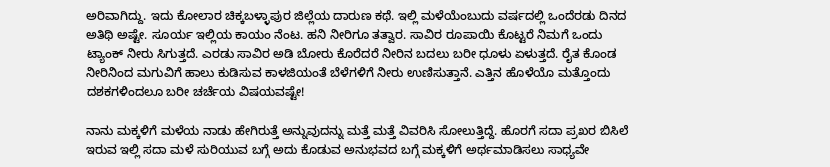ಅರಿವಾಗಿದ್ದು. ಇದು ಕೋಲಾರ ಚಿಕ್ಕಬಳ್ಳಾಪುರ ಜಿಲ್ಲೆಯ ದಾರುಣ ಕಥೆ. ಇಲ್ಲಿ ಮಳೆಯೆಂಬುದು ವರ್ಷದಲ್ಲಿ ಒಂದೆರಡು ದಿನದ ಅತಿಥಿ ಅಷ್ಟೇ. ಸೂರ್ಯ ಇಲ್ಲಿಯ ಕಾಯಂ ನೆಂಟ. ಹನಿ ನೀರಿಗೂ ತತ್ವಾರ. ಸಾವಿರ ರೂಪಾಯಿ ಕೊಟ್ಟರೆ ನಿಮಗೆ ಒಂದು ಟ್ಯಾಂಕ್ ನೀರು ಸಿಗುತ್ತದೆ. ಎರಡು ಸಾವಿರ ಅಡಿ ಬೋರು ಕೊರೆದರೆ ನೀರಿ‌ನ ಬದಲು ಬರೀ ಧೂಳು ಏಳುತ್ತದೆ. ರೈತ ಕೊಂಡ ನೀರಿನಿಂದ ಮಗುವಿಗೆ ಹಾಲು ಕುಡಿಸುವ ಕಾಳಜಿಯಂತೆ ಬೆಳೆಗಳಿಗೆ ನೀರು ಉಣಿಸುತ್ತಾನೆ. ಎತ್ತಿನ ಹೊಳೆಯೊ ಮತ್ತೊಂದು ದಶಕಗಳಿಂದಲೂ ಬರೀ ಚರ್ಚೆಯ ವಿಷಯವಷ್ಟೇ!

ನಾನು ಮಕ್ಕಳಿಗೆ ಮಳೆಯ ನಾಡು ಹೇಗಿರುತ್ತೆ ಅನ್ನುವುದನ್ನು ಮತ್ತೆ ಮತ್ತೆ ವಿವರಿಸಿ ಸೋಲುತ್ತಿದ್ದೆ. ಹೊರಗೆ ಸದಾ ಪ್ರಖರ ಬಿಸಿಲೆ ಇರುವ ಇಲ್ಲಿ ಸದಾ ಮಳೆ ಸುರಿಯುವ ಬಗ್ಗೆ ಅದು ಕೊಡುವ ಅನುಭವದ ಬಗ್ಗೆ ಮಕ್ಕಳಿಗೆ ಅರ್ಥಮಾಡಿಸಲು ಸಾಧ್ಯವೇ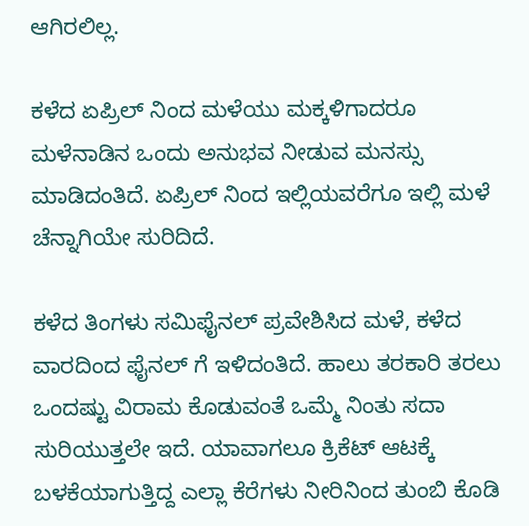ಆಗಿರಲಿಲ್ಲ.

ಕಳೆದ ಏಪ್ರಿಲ್ ನಿಂದ ಮಳೆಯು ಮಕ್ಕಳಿಗಾದರೂ ಮಳೆನಾಡಿನ ಒಂದು ಅನುಭವ ನೀಡುವ ಮನಸ್ಸು ಮಾಡಿದಂತಿದೆ. ಏಪ್ರಿಲ್ ನಿಂದ ಇಲ್ಲಿಯವರೆಗೂ ಇಲ್ಲಿ ಮಳೆ ಚೆನ್ನಾಗಿಯೇ ಸುರಿದಿದೆ.

ಕಳೆದ ತಿಂಗಳು ಸಮಿಫೈನಲ್ ಪ್ರವೇಶಿಸಿದ ಮಳೆ, ಕಳೆದ ವಾರದಿಂದ ಫೈನಲ್ ಗೆ ಇಳಿದಂತಿದೆ. ಹಾಲು ತರಕಾರಿ ತರಲು ಒಂದಷ್ಟು ವಿರಾಮ ಕೊಡುವಂತೆ ಒಮ್ಮೆ ನಿಂತು ಸದಾ ಸುರಿಯುತ್ತಲೇ ಇದೆ. ಯಾವಾಗಲೂ ಕ್ರಿಕೆಟ್ ಆಟಕ್ಕೆ ಬಳಕೆಯಾಗುತ್ತಿದ್ದ ಎಲ್ಲಾ ಕೆರೆಗಳು ನೀರಿನಿಂದ ತುಂಬಿ ಕೊಡಿ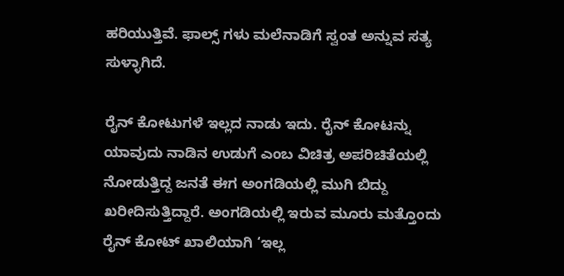ಹರಿಯುತ್ತಿವೆ. ಫಾಲ್ಸ್ ಗಳು ಮಲೆನಾಡಿಗೆ ಸ್ವಂತ ಅನ್ನುವ ಸತ್ಯ ಸುಳ್ಳಾಗಿದೆ.

ರೈನ್ ಕೋಟುಗಳೆ ಇಲ್ಲದ ನಾಡು ಇದು. ರೈನ್ ಕೋಟನ್ನು ಯಾವುದು ನಾಡಿನ ಉಡುಗೆ ಎಂಬ ವಿಚಿತ್ರ ಅಪರಿಚಿತೆಯಲ್ಲಿ ನೋಡುತ್ತಿದ್ದ ಜನತೆ ಈಗ ಅಂಗಡಿಯಲ್ಲಿ ಮುಗಿ ಬಿದ್ದು ಖರೀದಿಸುತ್ತಿದ್ದಾರೆ. ಅಂಗಡಿಯಲ್ಲಿ ಇರುವ ಮೂರು ಮತ್ತೊಂದು ರೈನ್ ಕೋಟ್ ಖಾಲಿಯಾಗಿ ‘ಇಲ್ಲ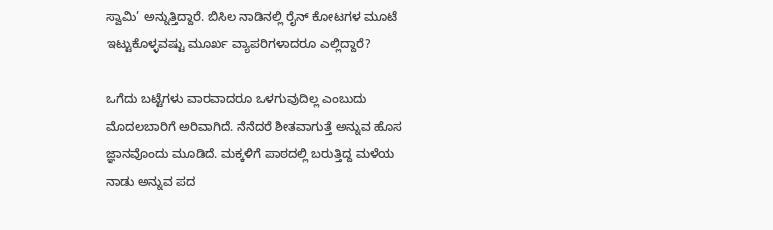ಸ್ವಾಮಿ’ ಅನ್ನುತ್ತಿದ್ದಾರೆ. ಬಿಸಿಲ ನಾಡಿನಲ್ಲಿ ರೈನ್ ಕೋಟಗಳ ಮೂಟೆ ಇಟ್ಟುಕೊಳ್ಳವಷ್ಟು ಮೂರ್ಖ ವ್ಯಾಪರಿಗಳಾದರೂ ಎಲ್ಲಿದ್ದಾರೆ?

ಒಗೆದು ಬಟ್ಟೆಗಳು ವಾರವಾದರೂ ಒಳಗುವುದಿಲ್ಲ ಎಂಬುದು ಮೊದಲಬಾರಿಗೆ ಅರಿವಾಗಿದೆ. ನೆನೆದರೆ ಶೀತವಾಗುತ್ತೆ ಅನ್ನುವ ಹೊಸ ಜ್ಞಾನವೊಂದು ಮೂಡಿದೆ. ಮಕ್ಕಳಿಗೆ ಪಾಠದಲ್ಲಿ ಬರುತ್ತಿದ್ದ ಮಳೆಯ ನಾಡು ಅನ್ನುವ ಪದ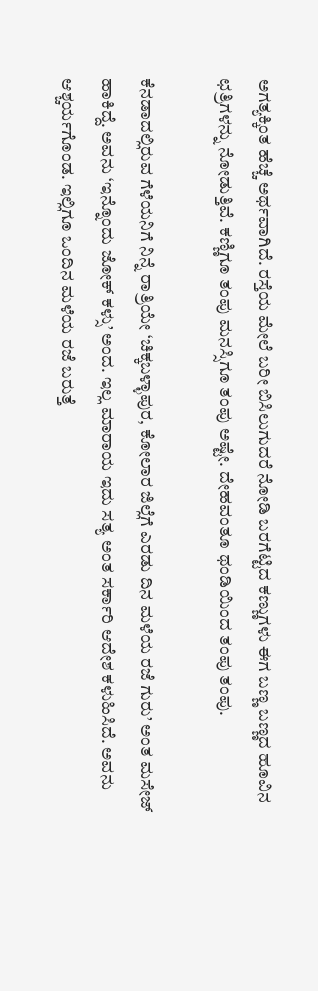ಅಗತ್ಯಕ್ಕಿಂತ ಹೆಚ್ಚೆ ಅರ್ಥವಾಗಿದೆ. ರಸ್ತೆಯ ಮೇಲೆ ಬರೀ ಬಿಸಿಲುಗುದರೆ ನೋಡಿ ಬರಗೆಟ್ಟಿದ ಕಣ್ಣುಗಳು ಈಗ ಬಣ್ಣ ಬಣ್ಣದ ಹೂವಿನ ಛತ್ರಿಗಳನ್ನು ನೋಡುತ್ತಿವೆ. ಕಣ್ಣಿಗೂ ತಂಪು ಮನಸ್ಸಿಗೂ ತಂಪು ಅಷ್ಟೇ. ದೇಹವಂತೂ ಥಂಡಿಯಿಂದ ತಂಪು ತಂಪು.

ಕೆನಡಾದಲ್ಲಿರುವ ಗೆಳೆಯನಿಗೆ ನಿನ್ನೆ ರಾತ್ರಿಯೇ ‘ಚಿಕ್ಕಬಳ್ಳಾಪುರ, ಕೋಲಾರ ಜಿಲ್ಲೆಗೆ ಎರಡು ದಿನ ಮಳೆಯ ರಜೆ ಗುರು’ ಅಂತ ಮಸೇಜ್ ಹಾಕಿದ್ದೆ. ಅವನು ‘ಇನ್ನೊಂದು ಜೋಕ್ ಕಳ್ಸು’ ಅಂದ. ಇಲ್ಲ ಮಾರಾಯ ಇದು ಸತ್ಯ ಅಂತ ಸರ್ಕಾರಿ ಆದೇಶ ಕಳುಹಿಸಿದೆ. ಅವನು ಆಶ್ಚರ್ಯಗೊಂಡ. ಇಲ್ಲಿಗೂ ಒಂದಿನ ಮಳೆಯ ರಜೆ ಬರುತ್ತೆ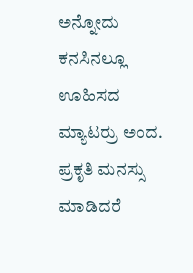ಅನ್ನೋದು ಕನಸಿನಲ್ಲೂ ಊಹಿಸದ ಮ್ಯಾಟರ್ರು ಅಂದ. ಪ್ರಕೃತಿ ಮನಸ್ಸು ಮಾಡಿದರೆ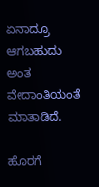ಏನಾದ್ರೂ ಆಗಬಹುದು ಅಂತ ವೇದಾಂತಿಯಂತೆ ಮಾತಾಡಿದೆ.

ಹೊರಗೆ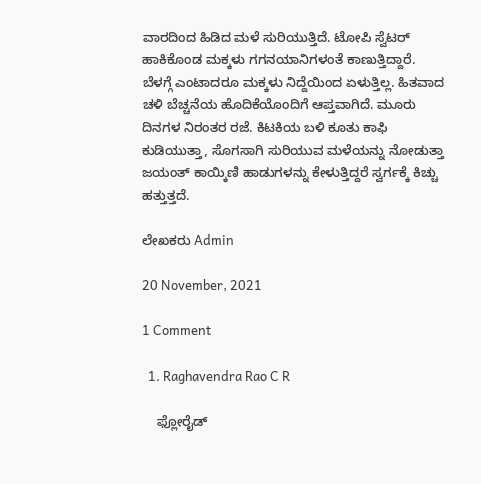ವಾರದಿಂದ ಹಿಡಿದ ಮಳೆ ಸುರಿಯುತ್ತಿದೆ. ಟೋಪಿ ಸ್ವೆಟರ್ ಹಾಕಿಕೊಂಡ ಮಕ್ಕಳು ಗಗನಯಾನಿಗಳಂತೆ ಕಾಣುತ್ತಿದ್ದಾರೆ. ಬೆಳಗ್ಗೆ ಎಂಟಾದರೂ ಮಕ್ಕಳು ನಿದ್ದೆಯಿಂದ ಏಳುತ್ತಿಲ್ಲ. ಹಿತವಾದ ಚಳಿ ಬೆಚ್ಚನೆಯ ಹೊದಿಕೆಯೊಂದಿಗೆ ಆಪ್ತವಾಗಿದೆ. ಮೂರು ದಿನಗಳ ನಿರಂತರ ರಜೆ. ಕಿಟಕಿಯ ಬಳಿ ಕೂತು ಕಾಫಿ ಕುಡಿಯುತ್ತಾ, ಸೊಗಸಾಗಿ ಸುರಿಯುವ ಮಳೆಯನ್ನು ನೋಡುತ್ತಾ ಜಯಂತ್ ಕಾಯ್ಕಿಣಿ ಹಾಡುಗಳನ್ನು ಕೇಳುತ್ತಿದ್ದರೆ ಸ್ವರ್ಗಕ್ಕೆ ಕಿಚ್ಚು ಹತ್ತುತ್ತದೆ.

ಲೇಖಕರು Admin

20 November, 2021

1 Comment

  1. Raghavendra Rao C R

    ಫ್ಲೋರೈಡ್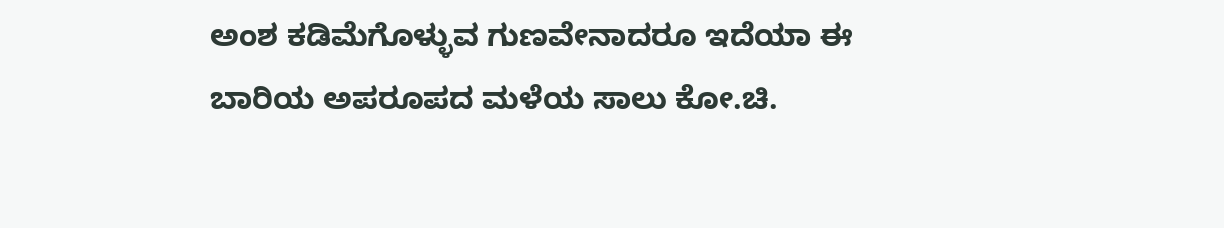ಅಂಶ ಕಡಿಮೆಗೊಳ್ಳುವ ಗುಣವೇನಾದರೂ ಇದೆಯಾ ಈ ಬಾರಿಯ ಅಪರೂಪದ ಮಳೆಯ ಸಾಲು ಕೋ.ಚಿ.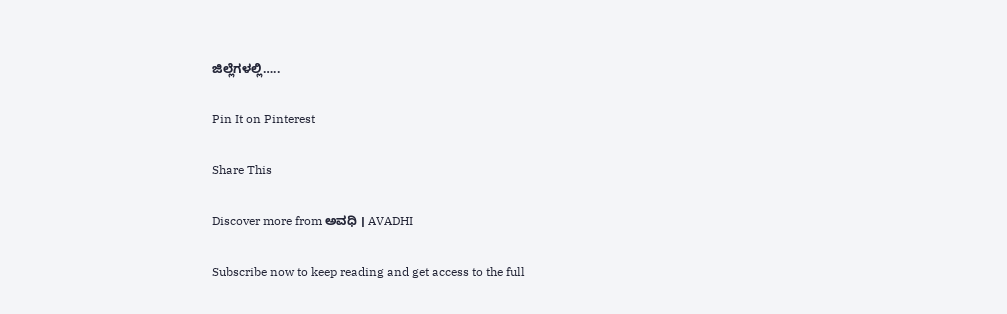ಜಿಲ್ಲೆಗಳಲ್ಲಿ…..

Pin It on Pinterest

Share This

Discover more from ಅವಧಿ । AVADHI

Subscribe now to keep reading and get access to the full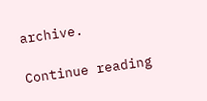archive.

Continue reading